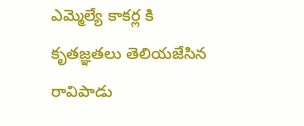ఎమ్మెల్యే కాకర్ల కి కృతజ్ఞతలు తెలియజేసిన రావిపాడు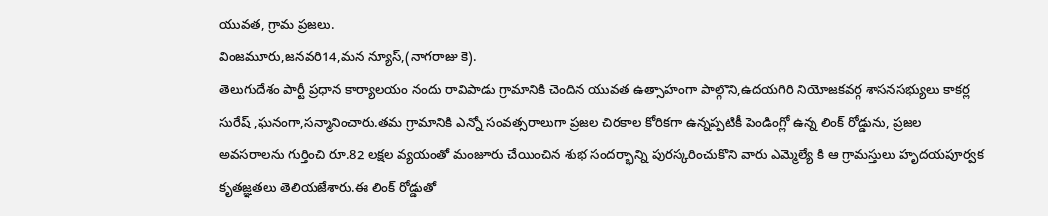యువత, గ్రామ ప్రజలు.
వింజమూరు,జనవరి14,మన న్యూస్,(నాగరాజు కె).
తెలుగుదేశం పార్టీ ప్రధాన కార్యాలయం నందు రావిపాడు గ్రామానికి చెందిన యువత ఉత్సాహంగా పాల్గొని,ఉదయగిరి నియోజకవర్గ శాసనసభ్యులు కాకర్ల సురేష్ ,ఘనంగా,సన్మానించారు.తమ గ్రామానికి ఎన్నో సంవత్సరాలుగా ప్రజల చిరకాల కోరికగా ఉన్నప్పటికీ పెండింగ్లో ఉన్న లింక్ రోడ్డును, ప్రజల అవసరాలను గుర్తించి రూ.82 లక్షల వ్యయంతో మంజూరు చేయించిన శుభ సందర్భాన్ని పురస్కరించుకొని వారు ఎమ్మెల్యే కి ఆ గ్రామస్తులు హృదయపూర్వక కృతజ్ఞతలు తెలియజేశారు.ఈ లింక్ రోడ్డుతో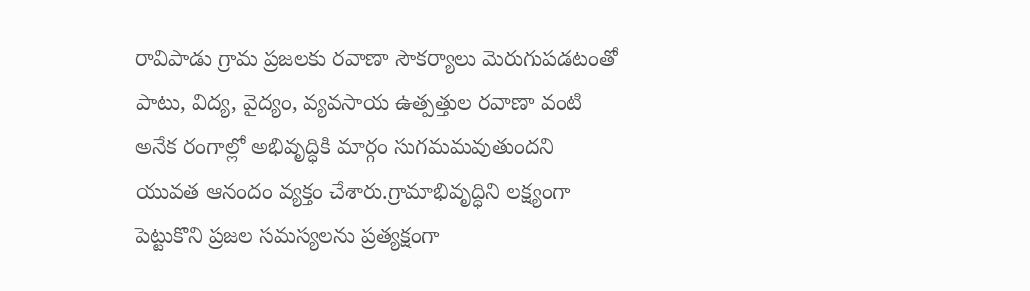రావిపాడు గ్రామ ప్రజలకు రవాణా సౌకర్యాలు మెరుగుపడటంతో పాటు, విద్య, వైద్యం, వ్యవసాయ ఉత్పత్తుల రవాణా వంటి అనేక రంగాల్లో అభివృద్ధికి మార్గం సుగమమవుతుందని యువత ఆనందం వ్యక్తం చేశారు.గ్రామాభివృద్ధిని లక్ష్యంగా పెట్టుకొని ప్రజల సమస్యలను ప్రత్యక్షంగా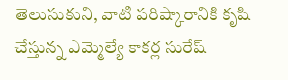తెలుసుకుని, వాటి పరిష్కారానికి కృషి చేస్తున్న ఎమ్మెల్యే కాకర్ల సురేష్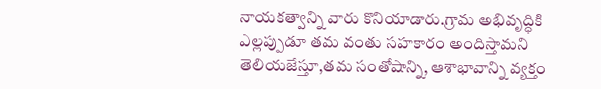నాయకత్వాన్ని వారు కొనియాడారు.గ్రామ అభివృద్ధికి ఎల్లప్పుడూ తమ వంతు సహకారం అందిస్తామని తెలియజేస్తూ,తమ సంతోషాన్ని, ఆశాభావాన్ని వ్యక్తం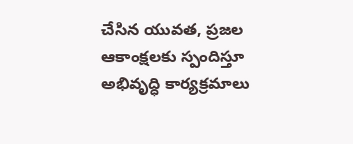చేసిన యువత, ప్రజల ఆకాంక్షలకు స్పందిస్తూ అభివృద్ధి కార్యక్రమాలు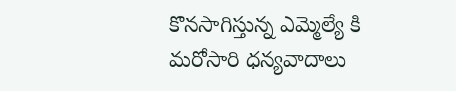కొనసాగిస్తున్న ఎమ్మెల్యే కి మరోసారి ధన్యవాదాలు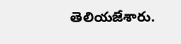తెలియజేశారు.